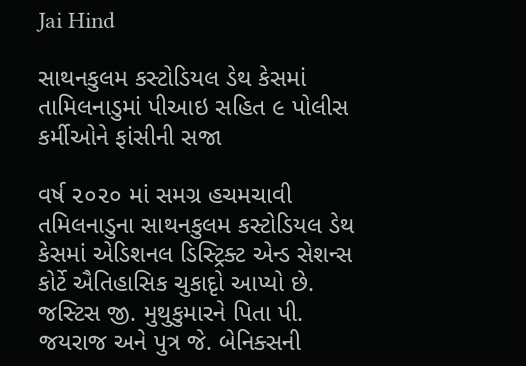Jai Hind

સાથનકુલમ કસ્ટોડિયલ ડેથ કેસમાં તામિલનાડુમાં પીઆઇ સહિત ૯ પોલીસ કર્મીઓને ફાંસીની સજા

વર્ષ ૨૦૨૦ માં સમગ્ર હચમચાવી તમિલનાડુના સાથનકુલમ કસ્ટોડિયલ ડેથ કેસમાં એડિશનલ ડિસ્ટ્રિક્ટ એન્ડ સેશન્સ કોર્ટે ઐતિહાસિક ચુકાદૃો આપ્યો છે. જસ્ટિસ જી. મુથુકુમારને પિતા પી. જયરાજ અને પુત્ર જે. બેનિક્સની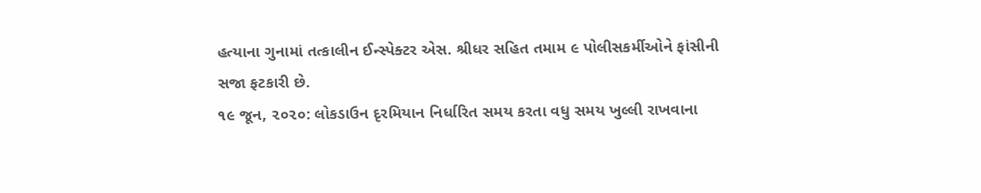હત્યાના ગુનામાં તત્કાલીન ઈન્સ્પેક્ટર એસ. શ્રીધર સહિત તમામ ૯ પોલીસકર્મીઓને ફાંસીની સજા ફટકારી છે.
૧૯ જૂન, ૨૦૨૦: લોકડાઉન દૃરમિયાન નિર્ધારિત સમય કરતા વધુ સમય ખુલ્લી રાખવાના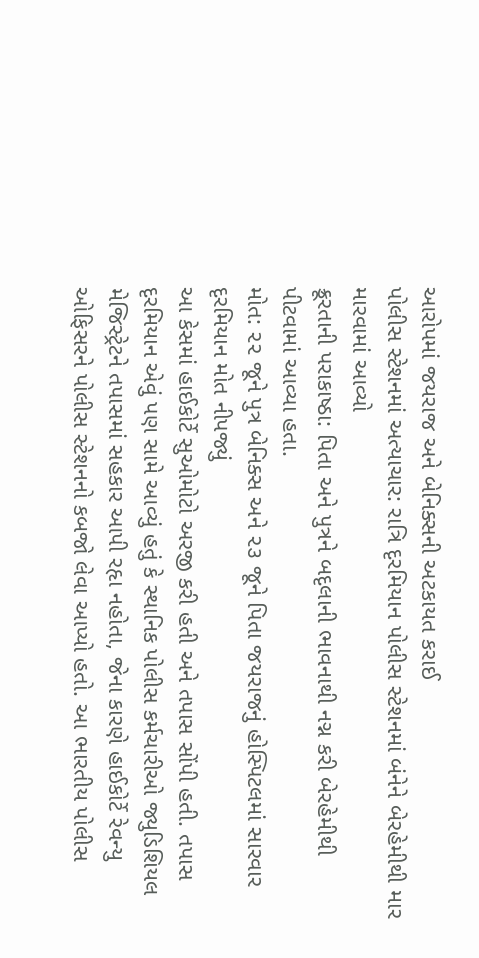આરોપમાં જયરાજ અને બેનિક્સની અટકાયત કરાઈ
પોલીસ સ્ટેશનમાં અત્યાચાર: રાત્રિ દૃરમિયાન પોલીસ સ્ટેશનમાં બંનેને બેરહેમીથી માર મારવામાં આવ્યો
ક્રૂરતાની પરાકાષ્ઠા: પિતા અને પુત્રને બદૃલાની ભાવનાથી નગ્ન કરી બેરહેમીથી પીટવામાં આવ્યા હતા.
મોત: ૨૨ જૂને પુત્ર બેનિક્સ અને ૨૩ જૂને પિતા જયરાજનું હોસ્પિટલમાં સારવાર દૃરમિયાન મોત નીપજ્યું
આ કેસમાં હાઈકોર્ટે સુઓમોટો અરજી કરી હતી અને તપાસ સોંપી હતી. તપાસ દૃરમિયાન એવું પણ સામે આવ્યું હતું કે સ્થાનિક પોલીસ કર્મચારીઓ જ્યુડિશિયલ મેજિસ્ટ્રેટને તપાસમાં સહકાર આપી રહૃા નહોતા, જેના કારણે હાઈકોર્ટે રેવન્યુ ઓફિસરને પોલીસ સ્ટેશનનો કબજો લેવા આપ્યો હતો. આ ભારતીય પોલીસ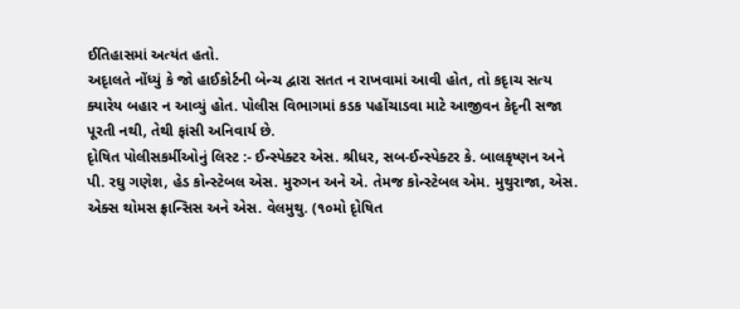ઈતિહાસમાં અત્યંત હતો.
અદૃાલતે નોંધ્યું કે જો હાઈકોર્ટની બેન્ચ દ્વારા સતત ન રાખવામાં આવી હોત, તો કદૃાચ સત્ય ક્યારેય બહાર ન આવ્યું હોત. પોલીસ વિભાગમાં કડક પહોંચાડવા માટે આજીવન કેદૃની સજા પૂરતી નથી, તેથી ફાંસી અનિવાર્ય છે.
દૃોષિત પોલીસકર્મીઓનું લિસ્ટ :- ઈન્સ્પેક્ટર એસ. શ્રીધર, સબ-ઈન્સ્પેક્ટર કે. બાલકૃષ્ણન અને પી. રઘુ ગણેશ, હેડ કોન્સ્ટેબલ એસ. મુરુગન અને એ. તેમજ કોન્સ્ટેબલ એમ. મુથુરાજા, એસ. એક્સ થોમસ ફ્રાન્સિસ અને એસ. વેલમુથુ. (૧૦મો દૃોષિત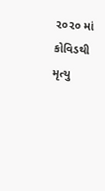૨૦૨૦ માં કોવિડથી મૃત્યુ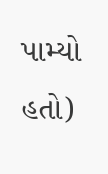પામ્યો હતો)